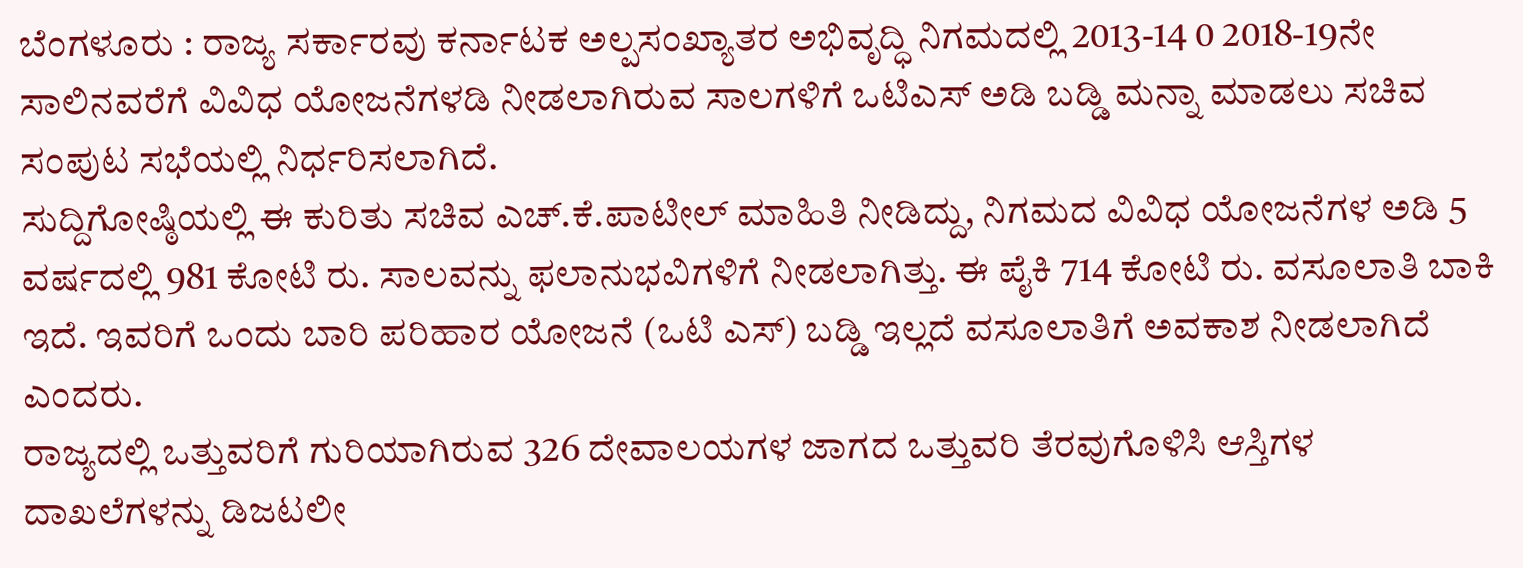ಬೆಂಗಳೂರು : ರಾಜ್ಯ ಸರ್ಕಾರವು ಕರ್ನಾಟಕ ಅಲ್ಪಸಂಖ್ಯಾತರ ಅಭಿವೃದ್ಧಿ ನಿಗಮದಲ್ಲಿ 2013-14 0 2018-19ನೇ ಸಾಲಿನವರೆಗೆ ವಿವಿಧ ಯೋಜನೆಗಳಡಿ ನೀಡಲಾಗಿರುವ ಸಾಲಗಳಿಗೆ ಒಟಿಎಸ್ ಅಡಿ ಬಡ್ಡಿ ಮನ್ನಾ ಮಾಡಲು ಸಚಿವ ಸಂಪುಟ ಸಭೆಯಲ್ಲಿ ನಿರ್ಧರಿಸಲಾಗಿದೆ.
ಸುದ್ದಿಗೋಷ್ಠಿಯಲ್ಲಿ ಈ ಕುರಿತು ಸಚಿವ ಎಚ್.ಕೆ.ಪಾಟೀಲ್ ಮಾಹಿತಿ ನೀಡಿದ್ದು, ನಿಗಮದ ವಿವಿಧ ಯೋಜನೆಗಳ ಅಡಿ 5 ವರ್ಷದಲ್ಲಿ 981 ಕೋಟಿ ರು. ಸಾಲವನ್ನು ಫಲಾನುಭವಿಗಳಿಗೆ ನೀಡಲಾಗಿತ್ತು. ಈ ಪೈಕಿ 714 ಕೋಟಿ ರು. ವಸೂಲಾತಿ ಬಾಕಿ ಇದೆ. ಇವರಿಗೆ ಒಂದು ಬಾರಿ ಪರಿಹಾರ ಯೋಜನೆ (ಒಟಿ ಎಸ್) ಬಡ್ಡಿ ಇಲ್ಲದೆ ವಸೂಲಾತಿಗೆ ಅವಕಾಶ ನೀಡಲಾಗಿದೆ ಎಂದರು.
ರಾಜ್ಯದಲ್ಲಿ ಒತ್ತುವರಿಗೆ ಗುರಿಯಾಗಿರುವ 326 ದೇವಾಲಯಗಳ ಜಾಗದ ಒತ್ತುವರಿ ತೆರವುಗೊಳಿಸಿ ಆಸ್ತಿಗಳ ದಾಖಲೆಗಳನ್ನು ಡಿಜಟಲೀ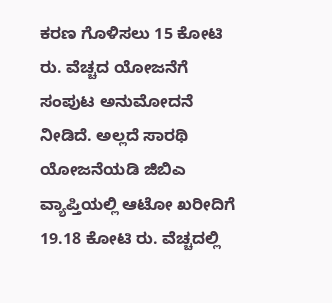ಕರಣ ಗೊಳಿಸಲು 15 ಕೋಟಿ ರು. ವೆಚ್ಚದ ಯೋಜನೆಗೆ ಸಂಪುಟ ಅನುಮೋದನೆ ನೀಡಿದೆ. ಅಲ್ಲದೆ ಸಾರಥಿ ಯೋಜನೆಯಡಿ ಜಿಬಿಎ ವ್ಯಾಪ್ತಿಯಲ್ಲಿ ಆಟೋ ಖರೀದಿಗೆ 19.18 ಕೋಟಿ ರು. ವೆಚ್ಚದಲ್ಲಿ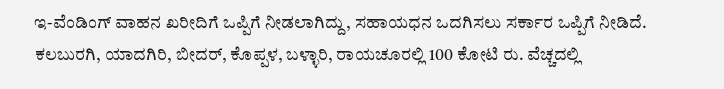ಇ-ವೆಂಡಿಂಗ್ ವಾಹನ ಖರೀದಿಗೆ ಒಪ್ಪಿಗೆ ನೀಡಲಾಗಿದ್ದು, ಸಹಾಯಧನ ಒದಗಿಸಲು ಸರ್ಕಾರ ಒಪ್ಪಿಗೆ ನೀಡಿದೆ. ಕಲಬುರಗಿ, ಯಾದಗಿರಿ, ಬೀದರ್, ಕೊಪ್ಪಳ, ಬಳ್ಳಾರಿ, ರಾಯಚೂರಲ್ಲಿ 100 ಕೋಟಿ ರು. ವೆಚ್ಚದಲ್ಲಿ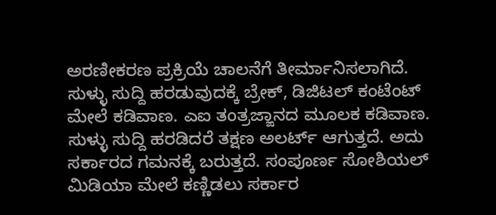ಅರಣೀಕರಣ ಪ್ರಕ್ರಿಯೆ ಚಾಲನೆಗೆ ತೀರ್ಮಾನಿಸಲಾಗಿದೆ.
ಸುಳ್ಳು ಸುದ್ದಿ ಹರಡುವುದಕ್ಕೆ ಬ್ರೇಕ್, ಡಿಜಿಟಲ್ ಕಂಟೆಂಟ್ ಮೇಲೆ ಕಡಿವಾಣ. ಎಐ ತಂತ್ರಜ್ಙಾನದ ಮೂಲಕ ಕಡಿವಾಣ. ಸುಳ್ಳು ಸುದ್ದಿ ಹರಡಿದರೆ ತಕ್ಷಣ ಅಲರ್ಟ್ ಆಗುತ್ತದೆ. ಅದು ಸರ್ಕಾರದ ಗಮನಕ್ಕೆ ಬರುತ್ತದೆ. ಸಂಪೂರ್ಣ ಸೋಶಿಯಲ್ ಮಿಡಿಯಾ ಮೇಲೆ ಕಣ್ಣಿಡಲು ಸರ್ಕಾರ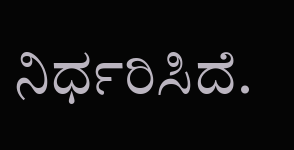ನಿರ್ಧರಿಸಿದೆ.